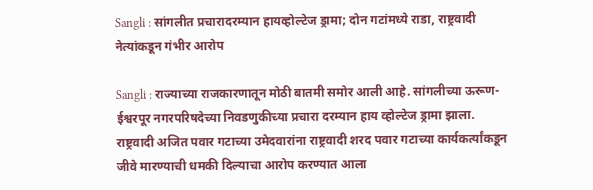Sangli : सांगलीत प्रचारादरम्यान हायव्होल्टेज ड्रामा; दोन गटांमध्ये राडा, राष्ट्रवादी नेत्यांकडून गंभीर आरोप

Sangli : राज्याच्या राजकारणातून मोठी बातमी समोर आली आहे. सांगलीच्या ऊरूण-ईश्वरपूर नगरपरिषदेच्या निवडणुकीच्या प्रचारा दरम्यान हाय व्होल्टेज ड्रामा झाला. राष्ट्रवादी अजित पवार गटाच्या उमेदवारांना राष्ट्रवादी शरद पवार गटाच्या कार्यकर्त्यांकडून जीवे मारण्याची धमकी दिल्याचा आरोप करण्यात आला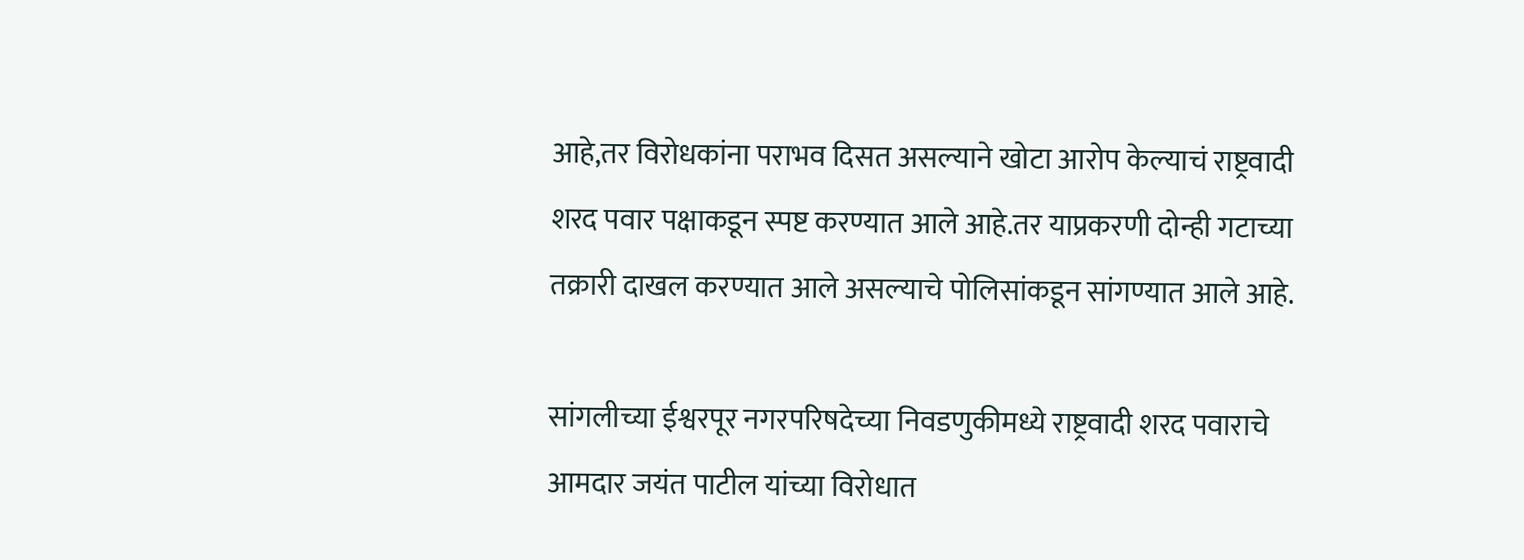आहे,तर विरोधकांना पराभव दिसत असल्याने खोटा आरोप केल्याचं राष्ट्रवादी शरद पवार पक्षाकडून स्पष्ट करण्यात आले आहे.तर याप्रकरणी दोन्ही गटाच्या तक्रारी दाखल करण्यात आले असल्याचे पोलिसांकडून सांगण्यात आले आहे.

सांगलीच्या ईश्वरपूर नगरपरिषदेच्या निवडणुकीमध्ये राष्ट्रवादी शरद पवाराचे आमदार जयंत पाटील यांच्या विरोधात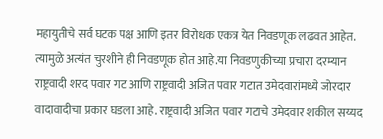महायुतीचे सर्व घटक पक्ष आणि इतर विरोधक एकत्र येत निवडणूक लढवत आहेत. त्यामुळे अत्यंत चुरशीने ही निवडणूक होत आहे.या निवडणुकीच्या प्रचारा दरम्यान राष्ट्रवादी शरद पवार गट आणि राष्ट्रवादी अजित पवार गटात उमेदवारांमध्ये जोरदार वादावादीचा प्रकार घडला आहे. राष्ट्रवादी अजित पवार गटाचे उमेदवार शकील सय्यद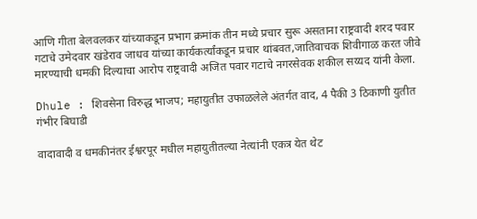आणि गीता बेलवलकर यांच्याकडून प्रभाग क्रमांक तीन मध्ये प्रचार सुरू असताना राष्ट्रवादी शरद पवार गटाचे उमेदवार खंडेराव जाधव यांच्या कार्यकर्त्यांकडून प्रचार थांबवत,जातिवाचक शिवीगाळ करत जीवे मारण्याची धमकी दिल्याचा आरोप राष्ट्रवादी अजित पवार गटाचे नगरसेवक शकील सय्यद यांनी केला.

Dhule : शिवसेना विरुद्ध भाजप; महायुतीत उफाळलेले अंतर्गत वाद, 4 पैकी 3 ठिकाणी युतीत गंभीर बिघाडी

वादावादी व धमकीनंतर ईश्वरपूर मधील महायुतीतल्या नेत्यांनी एकत्र येत थेट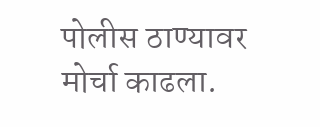पोलीस ठाण्यावर मोर्चा काढला.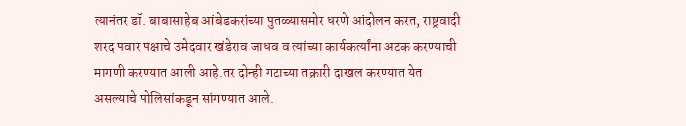त्यानंतर डॉ. बाबासाहेब आंबेडकरांच्या पुतळ्यासमोर धरणे आंदोलन करत, राष्ट्रवादी शरद पवार पक्षाचे उमेदवार खंडेराव जाधव व त्यांच्या कार्यकर्त्यांना अटक करण्याची मागणी करण्यात आली आहे.तर दोन्ही गटाच्या तक्रारी दाखल करण्यात येत असल्याचे पोलिसांकडून सांगण्यात आले.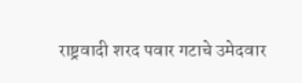राष्ट्रवादी शरद पवार गटाचे उमेदवार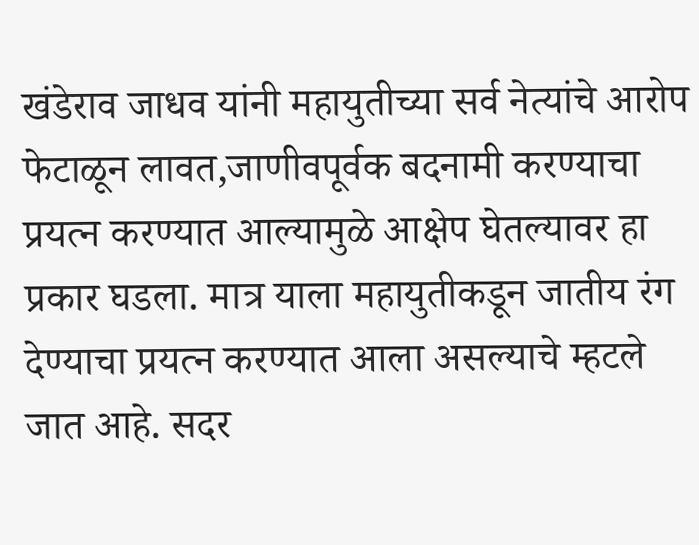खंडेराव जाधव यांनी महायुतीच्या सर्व नेत्यांचे आरोप फेटाळून लावत,जाणीवपूर्वक बदनामी करण्याचा प्रयत्न करण्यात आल्यामुळे आक्षेप घेतल्यावर हा प्रकार घडला. मात्र याला महायुतीकडून जातीय रंग देण्याचा प्रयत्न करण्यात आला असल्याचे म्हटले जात आहे. सदर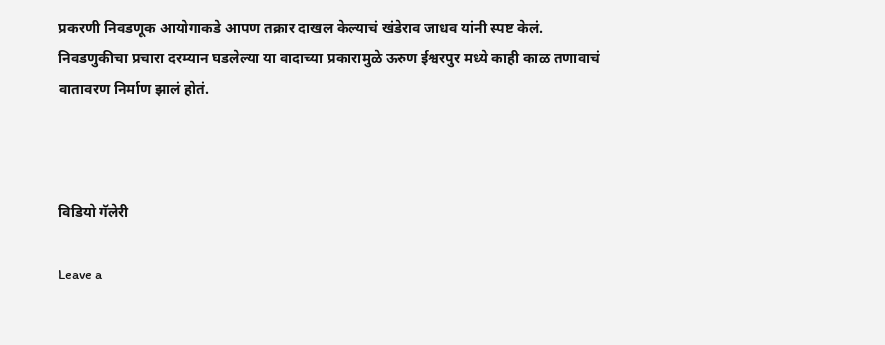प्रकरणी निवडणूक आयोगाकडे आपण तक्रार दाखल केल्याचं खंडेराव जाधव यांनी स्पष्ट केलं. निवडणुकीचा प्रचारा दरम्यान घडलेल्या या वादाच्या प्रकारामुळे ऊरुण ईश्वरपुर मध्ये काही काळ तणावाचं वातावरण निर्माण झालं होतं.



विडियो गॅलेरी

Leave a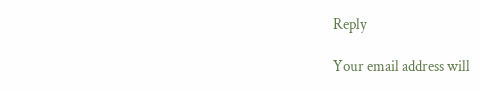Reply

Your email address will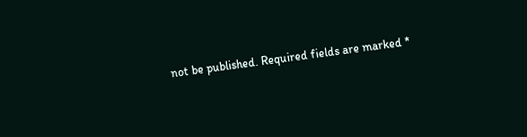not be published. Required fields are marked *